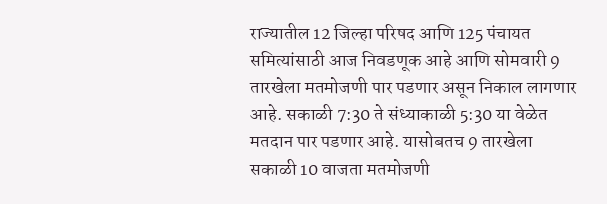राज्यातील 12 जिल्हा परिषद आणि 125 पंचायत समित्यांसाठी आज निवडणूक आहे आणि सोमवारी 9 तारखेला मतमोजणी पार पडणार असून निकाल लागणार आहे. सकाळी 7:30 ते संध्याकाळी 5:30 या वेळेत मतदान पार पडणार आहे. यासोबतच 9 तारखेला सकाळी 10 वाजता मतमोजणी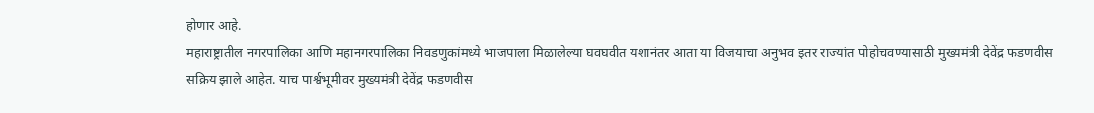होणार आहे.
महाराष्ट्रातील नगरपालिका आणि महानगरपालिका निवडणुकांमध्ये भाजपाला मिळालेल्या घवघवीत यशानंतर आता या विजयाचा अनुभव इतर राज्यांत पोहोचवण्यासाठी मुख्यमंत्री देवेंद्र फडणवीस सक्रिय झाले आहेत. याच पार्श्वभूमीवर मुख्यमंत्री देवेंद्र फडणवीस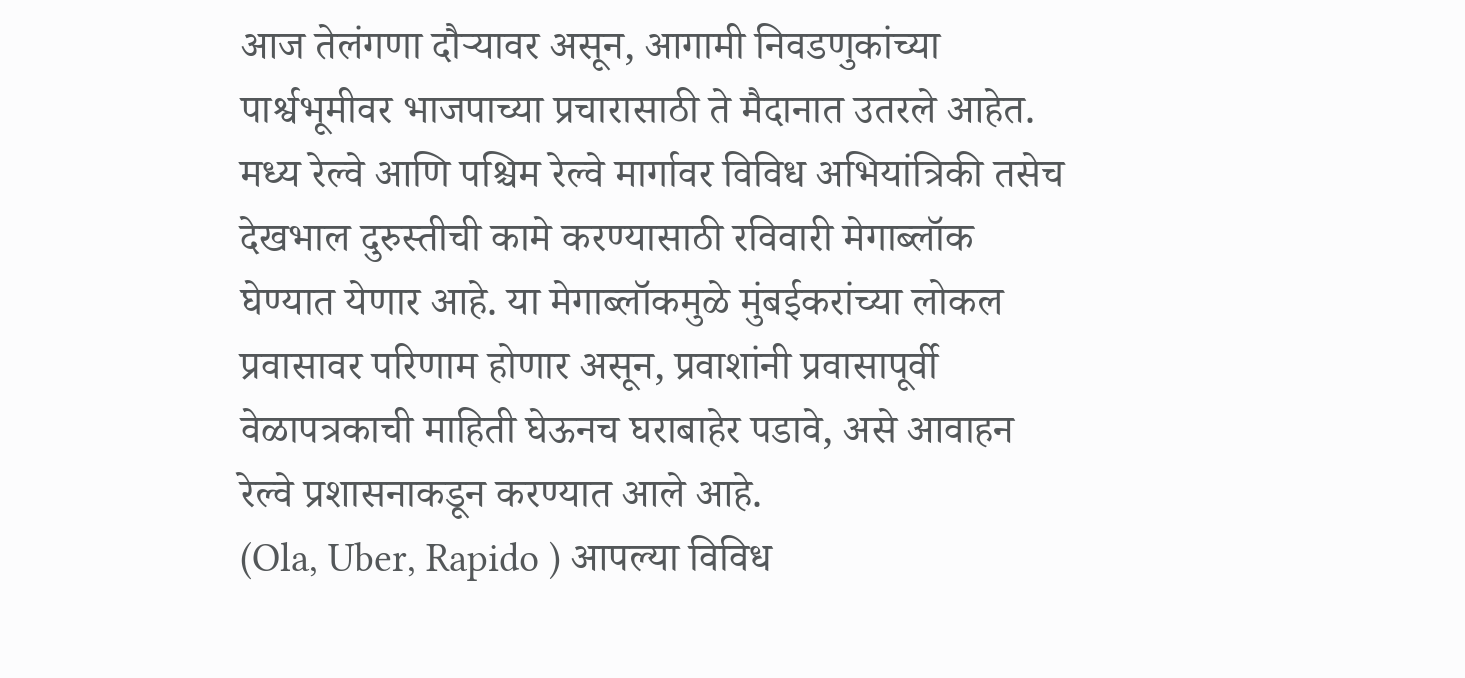आज तेलंगणा दौऱ्यावर असून, आगामी निवडणुकांच्या पार्श्वभूमीवर भाजपाच्या प्रचारासाठी ते मैदानात उतरले आहेत.
मध्य रेल्वे आणि पश्चिम रेल्वे मार्गावर विविध अभियांत्रिकी तसेच देखभाल दुरुस्तीची कामे करण्यासाठी रविवारी मेगाब्लॉक घेण्यात येणार आहे. या मेगाब्लॉकमुळे मुंबईकरांच्या लोकल प्रवासावर परिणाम होणार असून, प्रवाशांनी प्रवासापूर्वी वेळापत्रकाची माहिती घेऊनच घराबाहेर पडावे, असे आवाहन रेल्वे प्रशासनाकडून करण्यात आले आहे.
(Ola, Uber, Rapido ) आपल्या विविध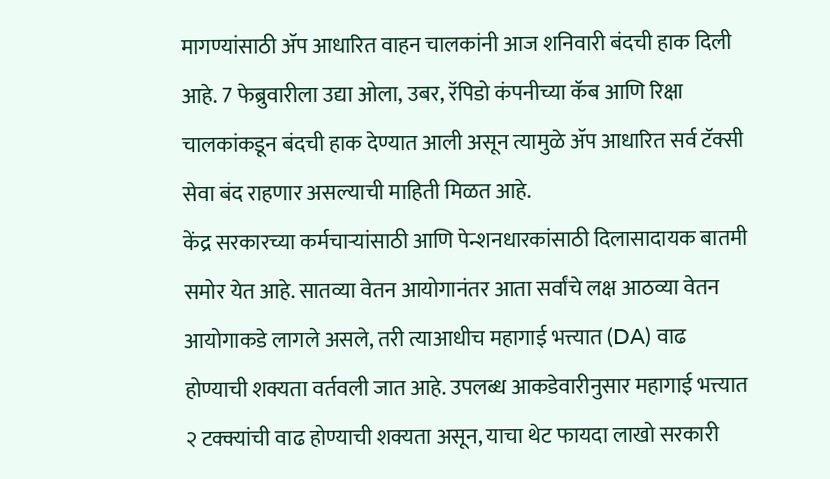मागण्यांसाठी ॲप आधारित वाहन चालकांनी आज शनिवारी बंदची हाक दिली आहे. 7 फेब्रुवारीला उद्या ओला, उबर, रॅपिडो कंपनीच्या कॅब आणि रिक्षा चालकांकडून बंदची हाक देण्यात आली असून त्यामुळे ॲप आधारित सर्व टॅक्सी सेवा बंद राहणार असल्याची माहिती मिळत आहे.
केंद्र सरकारच्या कर्मचाऱ्यांसाठी आणि पेन्शनधारकांसाठी दिलासादायक बातमी समोर येत आहे. सातव्या वेतन आयोगानंतर आता सर्वांचे लक्ष आठव्या वेतन आयोगाकडे लागले असले, तरी त्याआधीच महागाई भत्त्यात (DA) वाढ होण्याची शक्यता वर्तवली जात आहे. उपलब्ध आकडेवारीनुसार महागाई भत्त्यात २ टक्क्यांची वाढ होण्याची शक्यता असून, याचा थेट फायदा लाखो सरकारी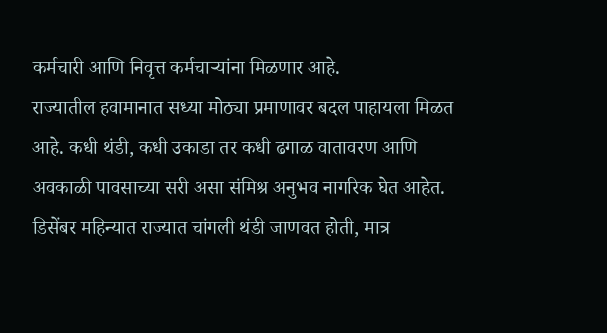कर्मचारी आणि निवृत्त कर्मचाऱ्यांना मिळणार आहे.
राज्यातील हवामानात सध्या मोठ्या प्रमाणावर बदल पाहायला मिळत आहे. कधी थंडी, कधी उकाडा तर कधी ढगाळ वातावरण आणि अवकाळी पावसाच्या सरी असा संमिश्र अनुभव नागरिक घेत आहेत. डिसेंबर महिन्यात राज्यात चांगली थंडी जाणवत होती, मात्र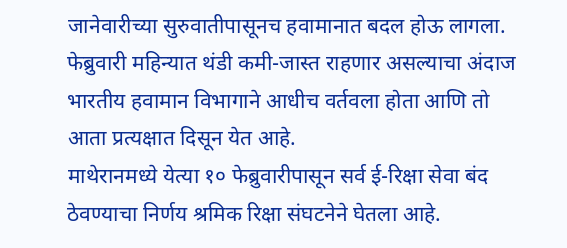जानेवारीच्या सुरुवातीपासूनच हवामानात बदल होऊ लागला. फेब्रुवारी महिन्यात थंडी कमी-जास्त राहणार असल्याचा अंदाज भारतीय हवामान विभागाने आधीच वर्तवला होता आणि तो आता प्रत्यक्षात दिसून येत आहे.
माथेरानमध्ये येत्या १० फेब्रुवारीपासून सर्व ई-रिक्षा सेवा बंद ठेवण्याचा निर्णय श्रमिक रिक्षा संघटनेने घेतला आहे.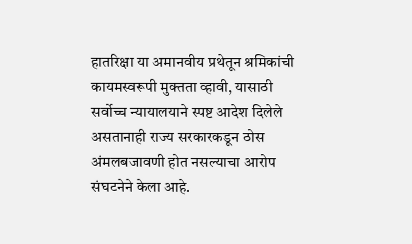हातरिक्षा या अमानवीय प्रथेतून श्रमिकांची कायमस्वरूपी मुक्तता व्हावी, यासाठी सर्वोच्च न्यायालयाने स्पष्ट आदेश दिलेले असतानाही राज्य सरकारकडून ठोस अंमलबजावणी होत नसल्याचा आरोप संघटनेने केला आहे.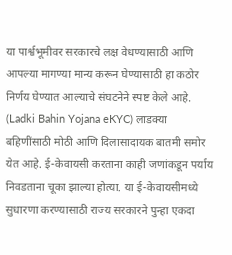या पार्श्वभूमीवर सरकारचे लक्ष वेधण्यासाठी आणि आपल्या मागण्या मान्य करून घेण्यासाठी हा कठोर निर्णय घेण्यात आल्याचे संघटनेने स्पष्ट केले आहे.
(Ladki Bahin Yojana eKYC) लाडक्या बहिणींसाठी मोठी आणि दिलासादायक बातमी समोर येत आहे. ई-केवायसी करताना काही जणांकडून पर्याय निवडताना चूका झाल्या होत्या. या ई-केवायसीमध्ये सुधारणा करण्यासाठी राज्य सरकारने पुन्हा एकदा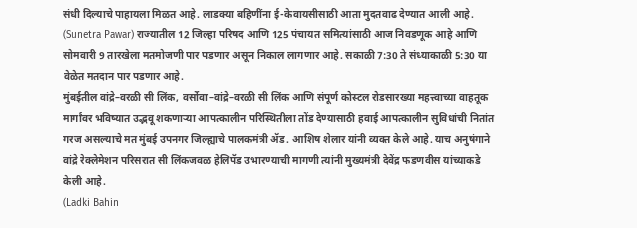संधी दिल्याचे पाहायला मिळत आहे. लाडक्या बहिणींना ई-केवायसीसाठी आता मुदतवाढ देण्यात आली आहे.
(Sunetra Pawar) राज्यातील 12 जिल्हा परिषद आणि 125 पंचायत समित्यांसाठी आज निवडणूक आहे आणि सोमवारी 9 तारखेला मतमोजणी पार पडणार असून निकाल लागणार आहे. सकाळी 7:30 ते संध्याकाळी 5:30 या वेळेत मतदान पार पडणार आहे.
मुंबईतील वांद्रे–वरळी सी लिंक, वर्सोवा–वांद्रे–वरळी सी लिंक आणि संपूर्ण कोस्टल रोडसारख्या महत्त्वाच्या वाहतूक मार्गांवर भविष्यात उद्भवू शकणाऱ्या आपत्कालीन परिस्थितीला तोंड देण्यासाठी हवाई आपत्कालीन सुविधांची नितांत गरज असल्याचे मत मुंबई उपनगर जिल्ह्याचे पालकमंत्री ॲड. आशिष शेलार यांनी व्यक्त केले आहे. याच अनुषंगाने वांद्रे रेक्लेमेशन परिसरात सी लिंकजवळ हेलिपॅड उभारण्याची मागणी त्यांनी मुख्यमंत्री देवेंद्र फडणवीस यांच्याकडे केली आहे.
(Ladki Bahin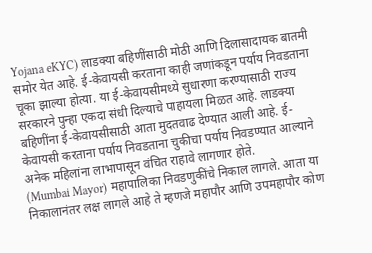Yojana eKYC) लाडक्या बहिणींसाठी मोठी आणि दिलासादायक बातमी समोर येत आहे. ई-केवायसी करताना काही जणांकडून पर्याय निवडताना चूका झाल्या होत्या. या ई-केवायसीमध्ये सुधारणा करण्यासाठी राज्य सरकारने पुन्हा एकदा संधी दिल्याचे पाहायला मिळत आहे. लाडक्या बहिणींना ई-केवायसीसाठी आता मुदतवाढ देण्यात आली आहे. ई-केवायसी करताना पर्याय निवडताना चुकीचा पर्याय निवडण्यात आल्याने अनेक महिलांना लाभापासून वंचित राहावे लागणार होते.
(Mumbai Mayor) महापालिका निवडणुकींचे निकाल लागले. आता या निकालानंतर लक्ष लागले आहे ते म्हणजे महापौर आणि उपमहापौर कोण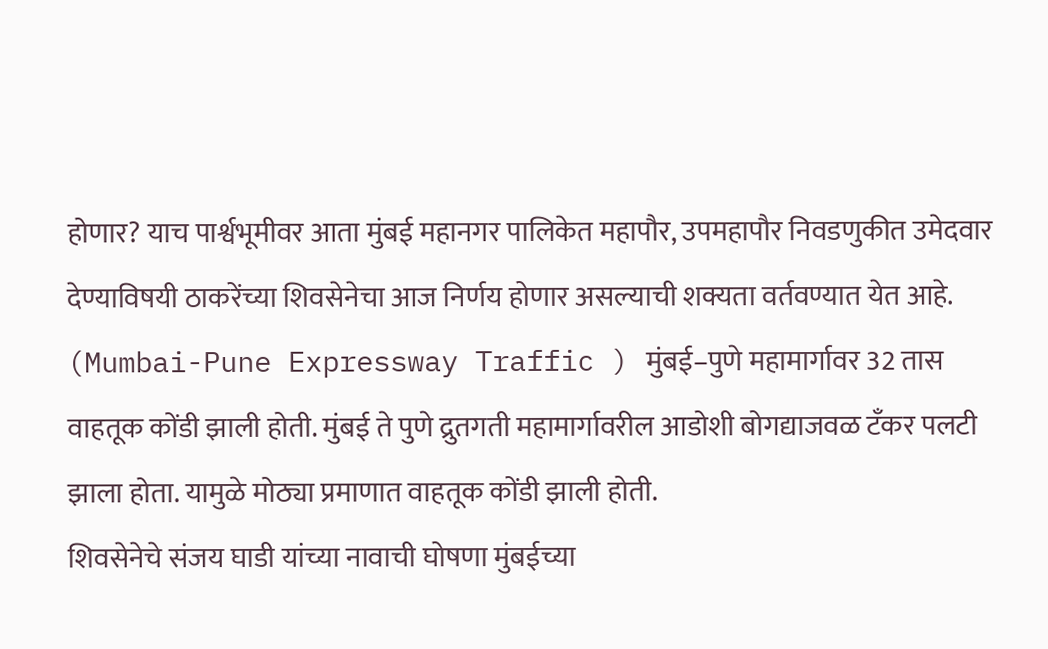होणार? याच पार्श्वभूमीवर आता मुंबई महानगर पालिकेत महापौर, उपमहापौर निवडणुकीत उमेदवार देण्याविषयी ठाकरेंच्या शिवसेनेचा आज निर्णय होणार असल्याची शक्यता वर्तवण्यात येत आहे.
(Mumbai-Pune Expressway Traffic ) मुंबई–पुणे महामार्गावर 32 तास वाहतूक कोंडी झाली होती. मुंबई ते पुणे द्रुतगती महामार्गावरील आडोशी बोगद्याजवळ टँकर पलटी झाला होता. यामुळे मोठ्या प्रमाणात वाहतूक कोंडी झाली होती.
शिवसेनेचे संजय घाडी यांच्या नावाची घोषणा मुंबईच्या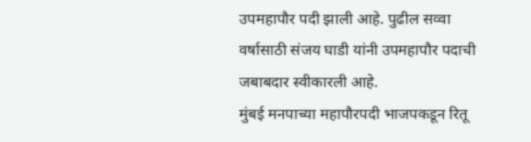उपमहापौर पदी झाली आहे. पुढील सव्वा वर्षासाठी संजय घाडी यांनी उपमहापौर पदाची जबाबदार स्वीकारली आहे.
मुंबई मनपाच्या महापौरपदी भाजपकडून रितू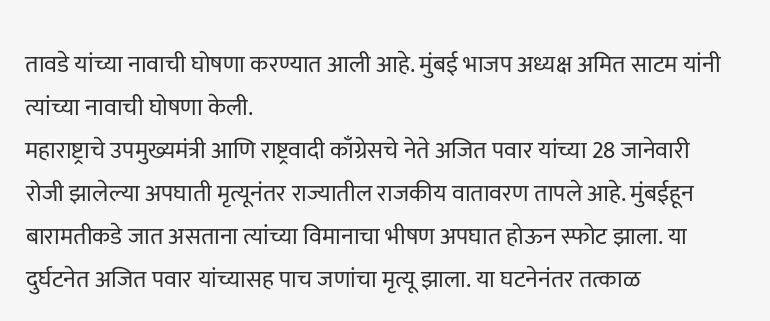तावडे यांच्या नावाची घोषणा करण्यात आली आहे. मुंबई भाजप अध्यक्ष अमित साटम यांनी त्यांच्या नावाची घोषणा केली.
महाराष्ट्राचे उपमुख्यमंत्री आणि राष्ट्रवादी काँग्रेसचे नेते अजित पवार यांच्या 28 जानेवारी रोजी झालेल्या अपघाती मृत्यूनंतर राज्यातील राजकीय वातावरण तापले आहे. मुंबईहून बारामतीकडे जात असताना त्यांच्या विमानाचा भीषण अपघात होऊन स्फोट झाला. या दुर्घटनेत अजित पवार यांच्यासह पाच जणांचा मृत्यू झाला. या घटनेनंतर तत्काळ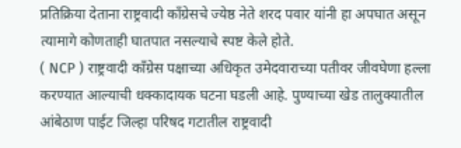प्रतिक्रिया देताना राष्ट्रवादी काँग्रेसचे ज्येष्ठ नेते शरद पवार यांनी हा अपघात असून त्यामागे कोणताही घातपात नसल्याचे स्पष्ट केले होते.
( NCP ) राष्ट्रवादी काँग्रेस पक्षाच्या अधिकृत उमेदवाराच्या पतीवर जीवघेणा हल्ला करण्यात आल्याची धक्कादायक घटना घडली आहे. पुण्याच्या खेड तालुक्यातील आंबेठाण पाईट जिल्हा परिषद गटातील राष्ट्रवादी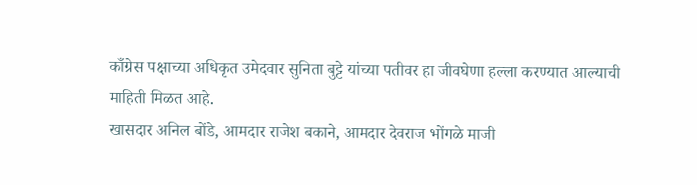काँग्रेस पक्षाच्या अधिकृत उमेदवार सुनिता बुट्टे यांच्या पतीवर हा जीवघेणा हल्ला करण्यात आल्याची माहिती मिळत आहे.
खासदार अनिल बोंडे, आमदार राजेश बकाने, आमदार देवराज भोंगळे माजी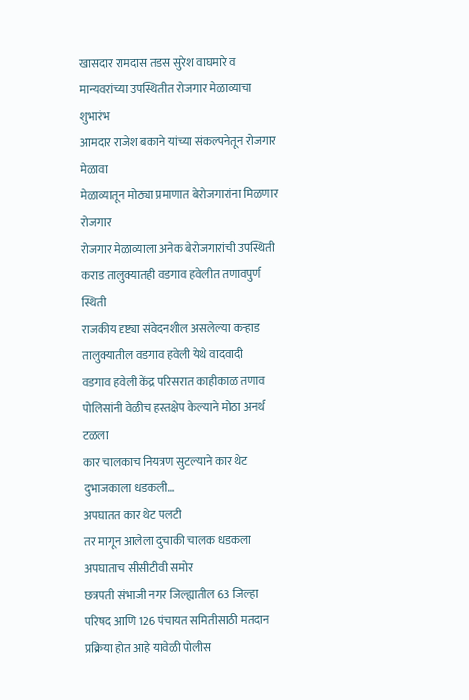खासदार रामदास तडस सुरेश वाघमारे व मान्यवरांच्या उपस्थितीत रोजगार मेळाव्याचा शुभारंभ
आमदार राजेश बकाने यांच्या संकल्पनेतून रोजगार मेळावा
मेळाव्यातून मोठ्या प्रमाणात बेरोजगारांना मिळणार रोजगार
रोजगार मेळाव्याला अनेक बेरोजगारांची उपस्थिती
कराड तालुक्यातही वडगाव हवेलीत तणावपुर्ण स्थिती
राजकीय दृष्ट्या संवेदनशील असलेल्या कऱ्हाड तालुक्यातील वडगाव हवेली येथे वादवादी
वडगाव हवेली केंद्र परिसरात काहीकाळ तणाव
पोलिसांनी वेळीच हस्तक्षेप केल्याने मोठा अनर्थ टळला
कार चालकाच नियत्रण सुटल्याने कार थेट दुभाजकाला धडकली…
अपघातत कार थेट पलटी
तर मागून आलेला दुचाकी चालक धडकला
अपघाताच सीसीटीवी समोर
छत्रपती संभाजी नगर जिल्ह्यातील 63 जिल्हा परिषद आणि 126 पंचायत समितीसाठी मतदान प्रक्रिया होत आहे यावेळी पोलीस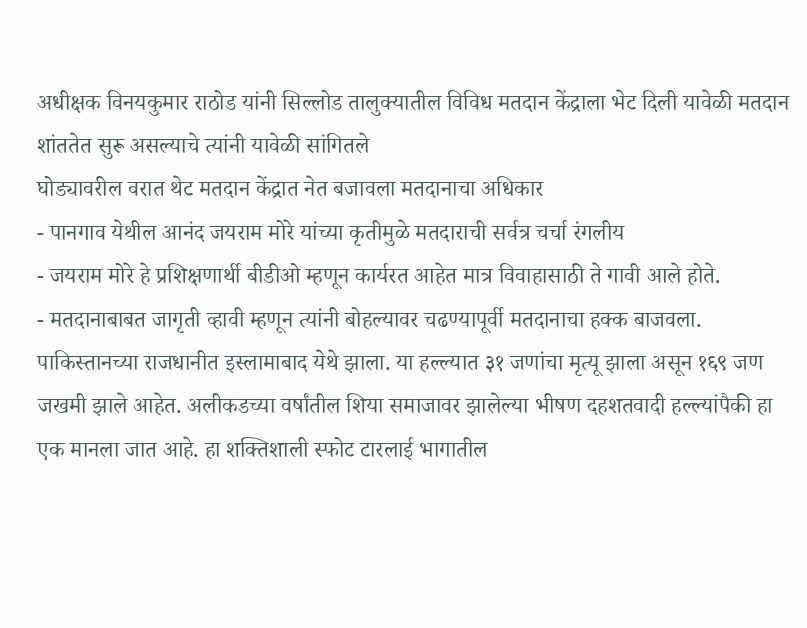अधीक्षक विनयकुमार राठोड यांनी सिल्लोड तालुक्यातील विविध मतदान केंद्राला भेट दिली यावेळी मतदान शांततेत सुरू असल्याचे त्यांनी यावेळी सांगितले
घोड्यावरील वरात थेट मतदान केंद्रात नेत बजावला मतदानाचा अधिकार
- पानगाव येथील आनंद जयराम मोरे यांच्या कृतीमुळे मतदाराची सर्वत्र चर्चा रंगलीय
- जयराम मोरे हे प्रशिक्षणार्थी बीडीओ म्हणून कार्यरत आहेत मात्र विवाहासाठी ते गावी आले होते.
- मतदानाबाबत जागृती व्हावी म्हणून त्यांनी बोहल्यावर चढण्यापूर्वी मतदानाचा हक्क बाजवला.
पाकिस्तानच्या राजधानीत इस्लामाबाद येथे झाला. या हल्ल्यात ३१ जणांचा मृत्यू झाला असून १६९ जण जखमी झाले आहेत. अलीकडच्या वर्षांतील शिया समाजावर झालेल्या भीषण दहशतवादी हल्ल्यांपैकी हा एक मानला जात आहे. हा शक्तिशाली स्फोट टारलाई भागातील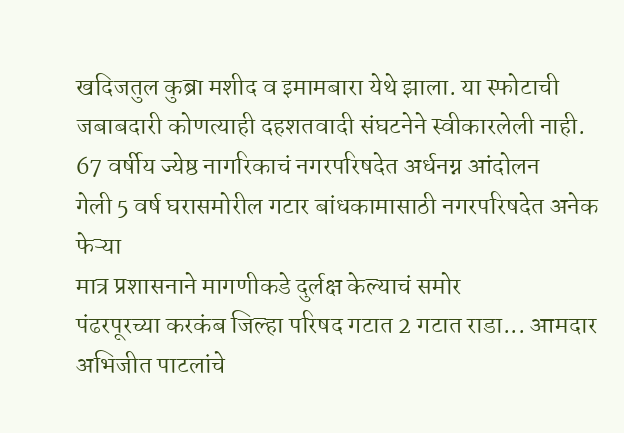खदिजतुल कुब्रा मशीद व इमामबारा येथे झाला. या स्फोटाची जबाबदारी कोणत्याही दहशतवादी संघटनेने स्वीकारलेली नाही.
67 वर्षीय ज्येष्ठ नागरिकाचं नगरपरिषदेत अर्धनग्न आंदोलन
गेली 5 वर्ष घरासमोरील गटार बांधकामासाठी नगरपरिषदेत अनेक फेऱ्या
मात्र प्रशासनाने मागणीकडे दुर्लक्ष केल्याचं समोर
पंढरपूरच्या करकंब जिल्हा परिषद गटात 2 गटात राडा... आमदार अभिजीत पाटलांचे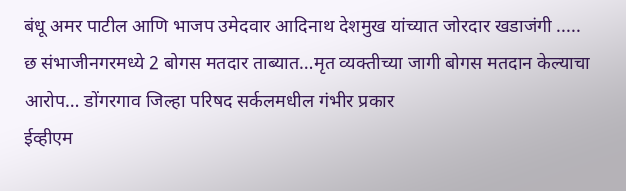बंधू अमर पाटील आणि भाजप उमेदवार आदिनाथ देशमुख यांच्यात जोरदार खडाजंगी .....
छ संभाजीनगरमध्ये 2 बोगस मतदार ताब्यात…मृत व्यक्तीच्या जागी बोगस मतदान केल्याचा आरोप… डोंगरगाव जिल्हा परिषद सर्कलमधील गंभीर प्रकार
ईव्हीएम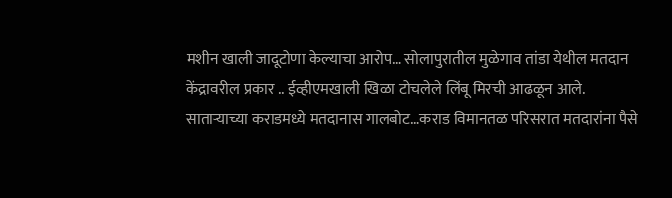मशीन खाली जादूटोणा केल्याचा आरोप… सोलापुरातील मुळेगाव तांडा येथील मतदान केंद्रावरील प्रकार .. ईव्हीएमखाली खिळा टोचलेले लिंबू मिरची आढळून आले.
साताऱ्याच्या कराडमध्ये मतदानास गालबोट…कराड विमानतळ परिसरात मतदारांना पैसे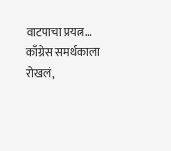वाटपाचा प्रयत्न… काँग्रेस समर्थकाला रोखलं,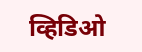व्हिडिओ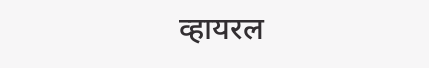व्हायरल